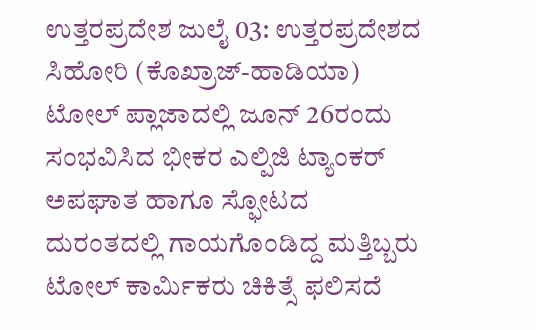ಉತ್ತರಪ್ರದೇಶ ಜುಲೈ 03: ಉತ್ತರಪ್ರದೇಶದ ಸಿಹೋರಿ (ಕೊಖ್ರಾಜ್-ಹಾಡಿಯಾ) ಟೋಲ್ ಪ್ಲಾಜಾದಲ್ಲಿ ಜೂನ್ 26ರಂದು ಸಂಭವಿಸಿದ ಭೀಕರ ಎಲ್ಪಿಜಿ ಟ್ಯಾಂಕರ್ ಅಪಘಾತ ಹಾಗೂ ಸ್ಫೋಟದ ದುರಂತದಲ್ಲಿ ಗಾಯಗೊಂಡಿದ್ದ ಮತ್ತಿಬ್ಬರು ಟೋಲ್ ಕಾರ್ಮಿಕರು ಚಿಕಿತ್ಸೆ ಫಲಿಸದೆ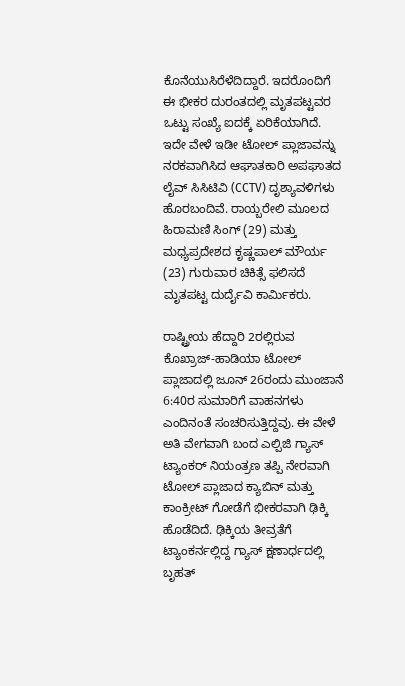ಕೊನೆಯುಸಿರೆಳೆದಿದ್ದಾರೆ. ಇದರೊಂದಿಗೆ ಈ ಭೀಕರ ದುರಂತದಲ್ಲಿ ಮೃತಪಟ್ಟವರ ಒಟ್ಟು ಸಂಖ್ಯೆ ಐದಕ್ಕೆ ಏರಿಕೆಯಾಗಿದೆ. ಇದೇ ವೇಳೆ ಇಡೀ ಟೋಲ್ ಪ್ಲಾಜಾವನ್ನು ನರಕವಾಗಿಸಿದ ಆಘಾತಕಾರಿ ಅಪಘಾತದ ಲೈವ್ ಸಿಸಿಟಿವಿ (CCTV) ದೃಶ್ಯಾವಳಿಗಳು ಹೊರಬಂದಿವೆ. ರಾಯ್ಬರೇಲಿ ಮೂಲದ ಹಿರಾಮಣಿ ಸಿಂಗ್ (29) ಮತ್ತು ಮಧ್ಯಪ್ರದೇಶದ ಕೃಷ್ಣಪಾಲ್ ಮೌರ್ಯ (23) ಗುರುವಾರ ಚಿಕಿತ್ಸೆ ಫಲಿಸದೆ ಮೃತಪಟ್ಟ ದುರ್ದೈವಿ ಕಾರ್ಮಿಕರು.

ರಾಷ್ಟ್ರೀಯ ಹೆದ್ದಾರಿ 2ರಲ್ಲಿರುವ ಕೊಖ್ರಾಜ್-ಹಾಡಿಯಾ ಟೋಲ್ ಪ್ಲಾಜಾದಲ್ಲಿ ಜೂನ್ 26ರಂದು ಮುಂಜಾನೆ 6:40ರ ಸುಮಾರಿಗೆ ವಾಹನಗಳು ಎಂದಿನಂತೆ ಸಂಚರಿಸುತ್ತಿದ್ದವು. ಈ ವೇಳೆ ಅತಿ ವೇಗವಾಗಿ ಬಂದ ಎಲ್ಪಿಜಿ ಗ್ಯಾಸ್ ಟ್ಯಾಂಕರ್ ನಿಯಂತ್ರಣ ತಪ್ಪಿ ನೇರವಾಗಿ ಟೋಲ್ ಪ್ಲಾಜಾದ ಕ್ಯಾಬಿನ್ ಮತ್ತು ಕಾಂಕ್ರೀಟ್ ಗೋಡೆಗೆ ಭೀಕರವಾಗಿ ಢಿಕ್ಕಿ ಹೊಡೆದಿದೆ. ಢಿಕ್ಕಿಯ ತೀವ್ರತೆಗೆ ಟ್ಯಾಂಕರ್ನಲ್ಲಿದ್ದ ಗ್ಯಾಸ್ ಕ್ಷಣಾರ್ಧದಲ್ಲಿ ಬೃಹತ್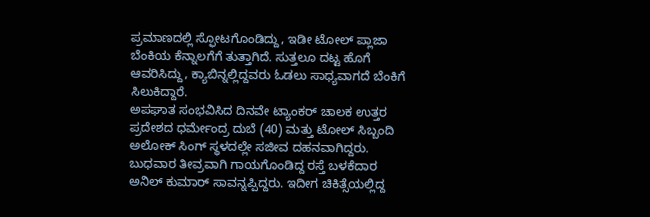ಪ್ರಮಾಣದಲ್ಲಿ ಸ್ಫೋಟಗೊಂಡಿದ್ದು, ಇಡೀ ಟೋಲ್ ಪ್ಲಾಜಾ ಬೆಂಕಿಯ ಕೆನ್ನಾಲಗೆಗೆ ತುತ್ತಾಗಿದೆ. ಸುತ್ತಲೂ ದಟ್ಟ ಹೊಗೆ ಆವರಿಸಿದ್ದು, ಕ್ಯಾಬಿನ್ನಲ್ಲಿದ್ದವರು ಓಡಲು ಸಾಧ್ಯವಾಗದೆ ಬೆಂಕಿಗೆ ಸಿಲುಕಿದ್ದಾರೆ.
ಅಪಘಾತ ಸಂಭವಿಸಿದ ದಿನವೇ ಟ್ಯಾಂಕರ್ ಚಾಲಕ ಉತ್ತರ ಪ್ರದೇಶದ ಧರ್ಮೇಂದ್ರ ದುಬೆ (40) ಮತ್ತು ಟೋಲ್ ಸಿಬ್ಬಂದಿ ಅಲೋಕ್ ಸಿಂಗ್ ಸ್ಥಳದಲ್ಲೇ ಸಜೀವ ದಹನವಾಗಿದ್ದರು. ಬುಧವಾರ ತೀವ್ರವಾಗಿ ಗಾಯಗೊಂಡಿದ್ದ ರಸ್ತೆ ಬಳಕೆದಾರ ಅನಿಲ್ ಕುಮಾರ್ ಸಾವನ್ನಪ್ಪಿದ್ದರು. ಇದೀಗ ಚಿಕಿತ್ಸೆಯಲ್ಲಿದ್ದ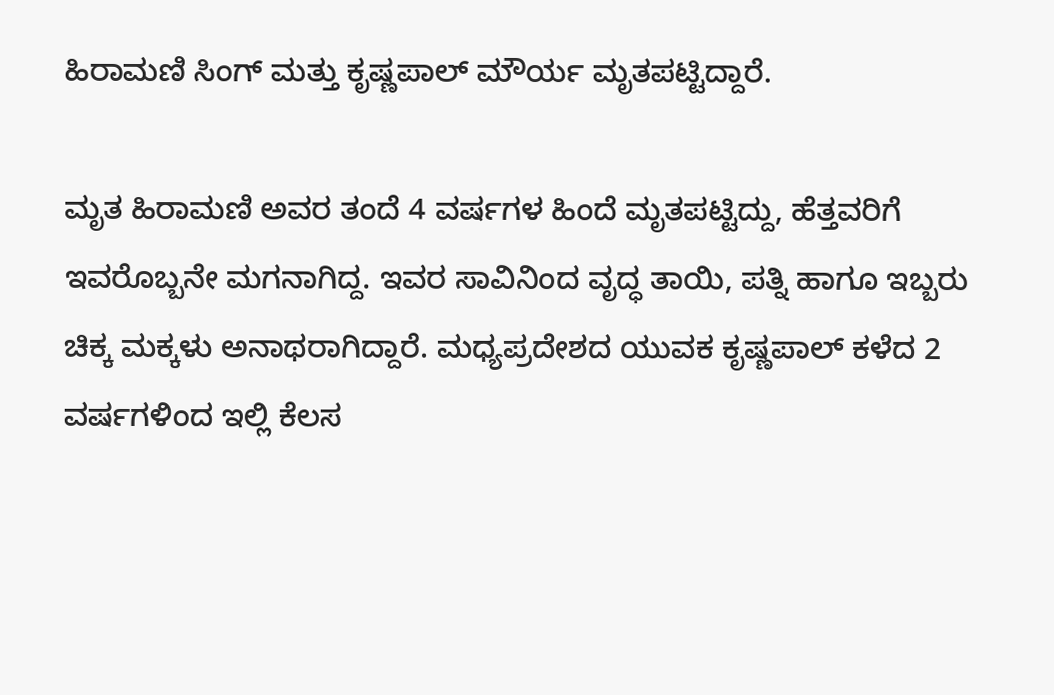ಹಿರಾಮಣಿ ಸಿಂಗ್ ಮತ್ತು ಕೃಷ್ಣಪಾಲ್ ಮೌರ್ಯ ಮೃತಪಟ್ಟಿದ್ದಾರೆ.

ಮೃತ ಹಿರಾಮಣಿ ಅವರ ತಂದೆ 4 ವರ್ಷಗಳ ಹಿಂದೆ ಮೃತಪಟ್ಟಿದ್ದು, ಹೆತ್ತವರಿಗೆ ಇವರೊಬ್ಬನೇ ಮಗನಾಗಿದ್ದ. ಇವರ ಸಾವಿನಿಂದ ವೃದ್ಧ ತಾಯಿ, ಪತ್ನಿ ಹಾಗೂ ಇಬ್ಬರು ಚಿಕ್ಕ ಮಕ್ಕಳು ಅನಾಥರಾಗಿದ್ದಾರೆ. ಮಧ್ಯಪ್ರದೇಶದ ಯುವಕ ಕೃಷ್ಣಪಾಲ್ ಕಳೆದ 2 ವರ್ಷಗಳಿಂದ ಇಲ್ಲಿ ಕೆಲಸ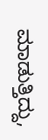ಮಾಡುತ್ತಿದ್ದು,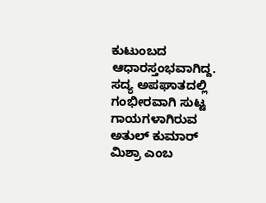ಕುಟುಂಬದ ಆಧಾರಸ್ತಂಭವಾಗಿದ್ದ. ಸದ್ಯ ಅಪಘಾತದಲ್ಲಿ ಗಂಭೀರವಾಗಿ ಸುಟ್ಟ ಗಾಯಗಳಾಗಿರುವ ಅತುಲ್ ಕುಮಾರ್ ಮಿಶ್ರಾ ಎಂಬ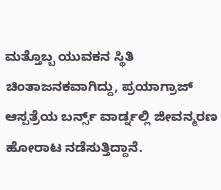ಮತ್ತೊಬ್ಬ ಯುವಕನ ಸ್ಥಿತಿ ಚಿಂತಾಜನಕವಾಗಿದ್ದು, ಪ್ರಯಾಗ್ರಾಜ್ ಆಸ್ಪತ್ರೆಯ ಬರ್ನ್ಸ್ ವಾರ್ಡ್ನಲ್ಲಿ ಜೀವನ್ಮರಣ ಹೋರಾಟ ನಡೆಸುತ್ತಿದ್ದಾನೆ.